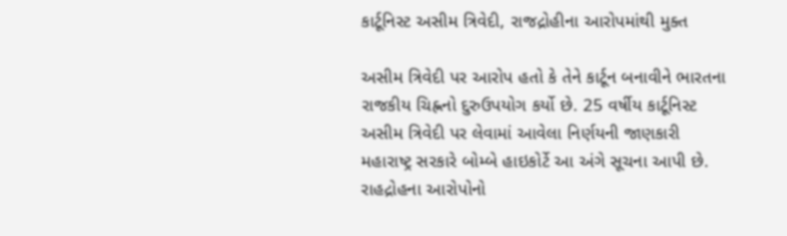કાર્ટૂનિસ્ટ અસીમ ત્રિવેદી, રાજદ્રોહીના આરોપમાંથી મુક્ત

અસીમ ત્રિવેદી પર આરોપ હતો કે તેને કાર્ટૂન બનાવીને ભારતના રાજકીય ચિહ્નનો દુરુઉપયોગ કર્યો છે. 25 વર્ષીય કાર્ટૂનિસ્ટ અસીમ ત્રિવેદી પર લેવામાં આવેલા નિર્ણયની જાણકારી મહારાષ્ટ્ર સરકારે બોમ્બે હાઇકોર્ટે આ અંગે સૂચના આપી છે. રાહદ્રોહના આરોપોનો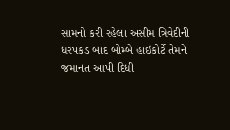સામનો કરી રહેલા અસીમ ત્રિવેદીની ધરપકડ બાદ બોમ્બે હાઇકોર્ટે તેમને જમાનત આપી દિધી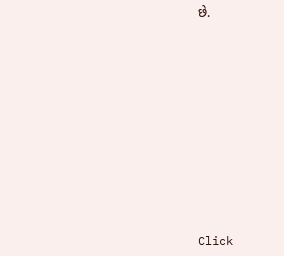છે.












Click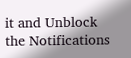it and Unblock the Notifications